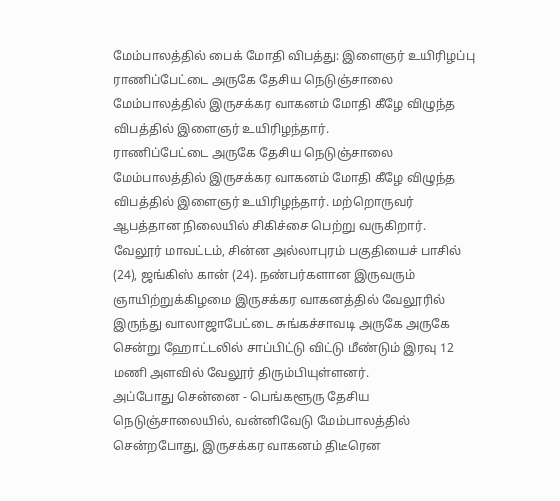மேம்பாலத்தில் பைக் மோதி விபத்து: இளைஞர் உயிரிழப்பு
ராணிப்பேட்டை அருகே தேசிய நெடுஞ்சாலை மேம்பாலத்தில் இருசக்கர வாகனம் மோதி கீழே விழுந்த விபத்தில் இளைஞர் உயிரிழந்தார்.
ராணிப்பேட்டை அருகே தேசிய நெடுஞ்சாலை மேம்பாலத்தில் இருசக்கர வாகனம் மோதி கீழே விழுந்த விபத்தில் இளைஞர் உயிரிழந்தார். மற்றொருவர் ஆபத்தான நிலையில் சிகிச்சை பெற்று வருகிறார்.
வேலூர் மாவட்டம், சின்ன அல்லாபுரம் பகுதியைச் பாசில் (24), ஜங்கிஸ் கான் (24). நண்பர்களான இருவரும் ஞாயிற்றுக்கிழமை இருசக்கர வாகனத்தில் வேலூரில் இருந்து வாலாஜாபேட்டை சுங்கச்சாவடி அருகே அருகே சென்று ஹோட்டலில் சாப்பிட்டு விட்டு மீண்டும் இரவு 12 மணி அளவில் வேலூர் திரும்பியுள்ளனர்.
அப்போது சென்னை - பெங்களூரு தேசிய நெடுஞ்சாலையில், வன்னிவேடு மேம்பாலத்தில் சென்றபோது, இருசக்கர வாகனம் திடீரென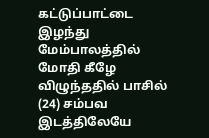கட்டுப்பாட்டை இழந்து மேம்பாலத்தில் மோதி கீழே விழுந்ததில் பாசில் (24) சம்பவ இடத்திலேயே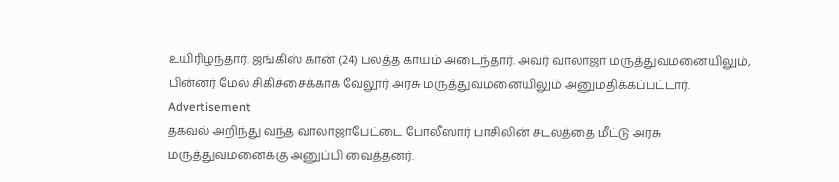உயிரிழந்தார். ஜங்கிஸ் கான் (24) பலத்த காயம் அடைந்தார். அவர் வாலாஜா மருத்துவமனையிலும், பின்னர் மேல் சிகிச்சைக்காக வேலூர் அரசு மருத்துவமனையிலும் அனுமதிக்கப்பட்டார்.
Advertisement
தகவல் அறிந்து வந்த வாலாஜாபேட்டை போலீஸார் பாசிலின் சடலத்தை மீட்டு அரசு மருத்துவமனைக்கு அனுப்பி வைத்தனர்.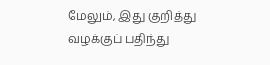மேலும், இது குறித்து வழக்குப் பதிந்து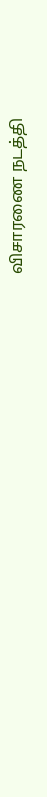விசாரணை நடத்தி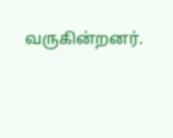வருகின்றனர்.